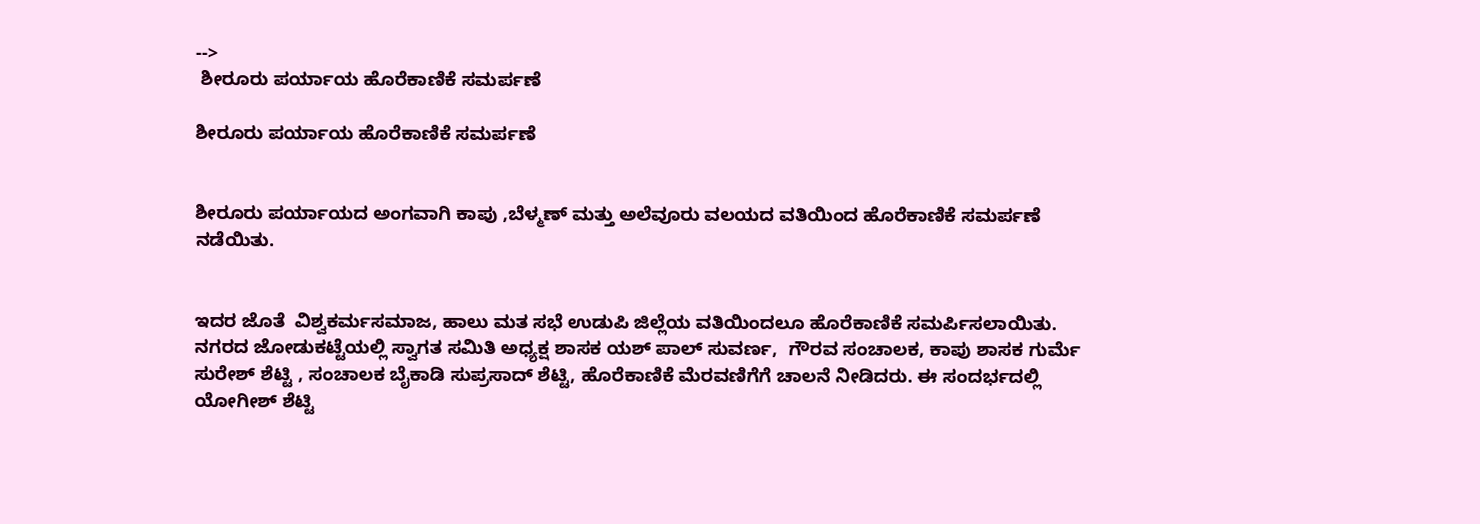-->
 ಶೀರೂರು ಪರ್ಯಾಯ ಹೊರೆಕಾಣಿಕೆ ಸಮರ್ಪಣೆ

ಶೀರೂರು ಪರ್ಯಾಯ ಹೊರೆಕಾಣಿಕೆ ಸಮರ್ಪಣೆ


ಶೀರೂರು ಪರ್ಯಾಯದ ಅಂಗವಾಗಿ ಕಾಪು ,ಬೆಳ್ಮಣ್ ಮತ್ತು ಅಲೆವೂರು ವಲಯದ ವತಿಯಿಂದ ಹೊರೆಕಾಣಿಕೆ ಸಮರ್ಪಣೆ ನಡೆಯಿತು.


ಇದರ ಜೊತೆ  ವಿಶ್ವಕರ್ಮ‌ಸಮಾಜ, ಹಾಲು ಮತ ಸಭೆ ಉಡುಪಿ ಜಿಲ್ಲೆಯ ವತಿಯಿಂದಲೂ ಹೊರೆ‌ಕಾಣಿಕೆ ಸಮರ್ಪಿಸಲಾಯಿತು. ನಗರದ ಜೋಡುಕಟ್ಟೆಯಲ್ಲಿ ಸ್ವಾಗತ ಸಮಿತಿ ಅಧ್ಯಕ್ಷ ಶಾಸಕ ಯಶ್ ಪಾಲ್ ಸುವರ್ಣ,  ಗೌರವ ಸಂಚಾಲಕ, ಕಾಪು ಶಾಸಕ ಗುರ್ಮೆ ಸುರೇಶ್ ಶೆಟ್ಟಿ , ಸಂಚಾಲಕ ಬೈಕಾಡಿ ಸುಪ್ರಸಾದ್ ಶೆಟ್ಟಿ, ಹೊರೆಕಾಣಿಕೆ‌‌ ಮೆರವಣಿಗೆಗೆ ಚಾಲನೆ‌ ನೀಡಿದರು. ಈ ಸಂದರ್ಭದಲ್ಲಿ  ಯೋಗೀಶ್ ಶೆಟ್ಟಿ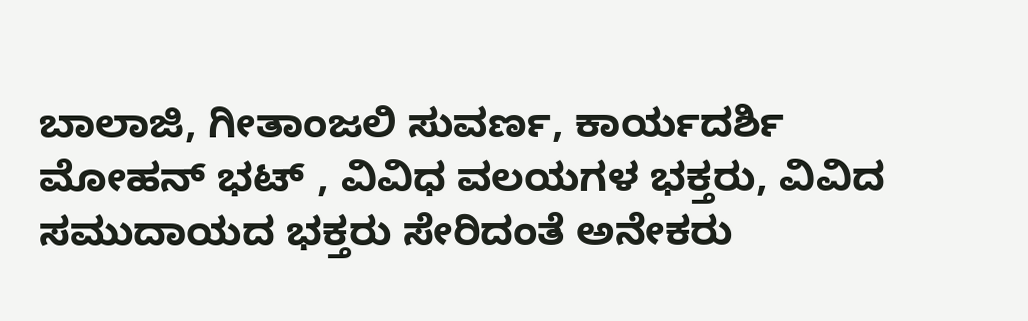ಬಾಲಾಜಿ, ಗೀತಾಂಜಲಿ ಸುವರ್ಣ, ಕಾರ್ಯದರ್ಶಿ  ಮೋಹನ್ ಭಟ್ , ವಿವಿಧ ವಲಯಗಳ ಭಕ್ತರು, ವಿವಿದ ಸಮುದಾಯದ ಭಕ್ತರು ಸೇರಿದಂತೆ ಅನೇಕರು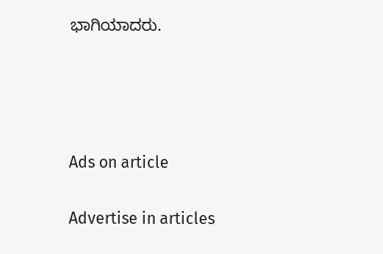ಭಾಗಿಯಾದರು.




Ads on article

Advertise in articles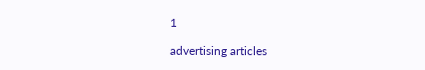1

advertising articles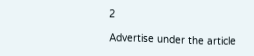2

Advertise under the article